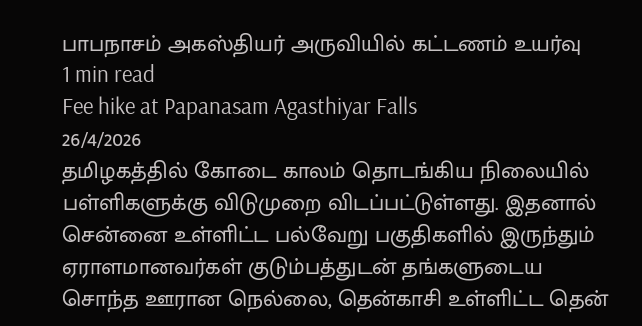பாபநாசம் அகஸ்தியர் அருவியில் கட்டணம் உயர்வு
1 min read
Fee hike at Papanasam Agasthiyar Falls
26/4/2026
தமிழகத்தில் கோடை காலம் தொடங்கிய நிலையில் பள்ளிகளுக்கு விடுமுறை விடப்பட்டுள்ளது. இதனால் சென்னை உள்ளிட்ட பல்வேறு பகுதிகளில் இருந்தும் ஏராளமானவர்கள் குடும்பத்துடன் தங்களுடைய சொந்த ஊரான நெல்லை, தென்காசி உள்ளிட்ட தென்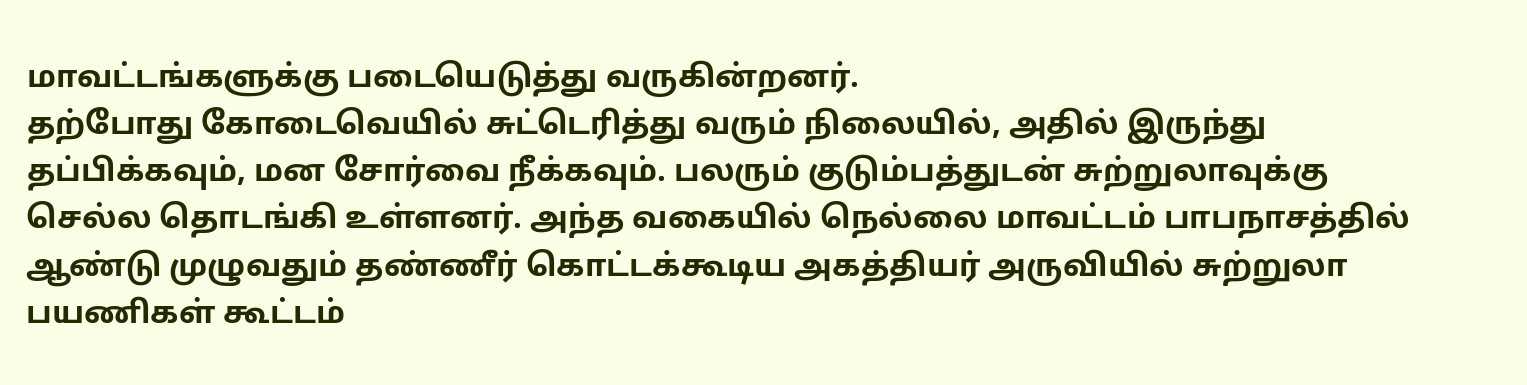மாவட்டங்களுக்கு படையெடுத்து வருகின்றனர்.
தற்போது கோடைவெயில் சுட்டெரித்து வரும் நிலையில், அதில் இருந்து தப்பிக்கவும், மன சோர்வை நீக்கவும். பலரும் குடும்பத்துடன் சுற்றுலாவுக்கு செல்ல தொடங்கி உள்ளனர். அந்த வகையில் நெல்லை மாவட்டம் பாபநாசத்தில் ஆண்டு முழுவதும் தண்ணீர் கொட்டக்கூடிய அகத்தியர் அருவியில் சுற்றுலா பயணிகள் கூட்டம்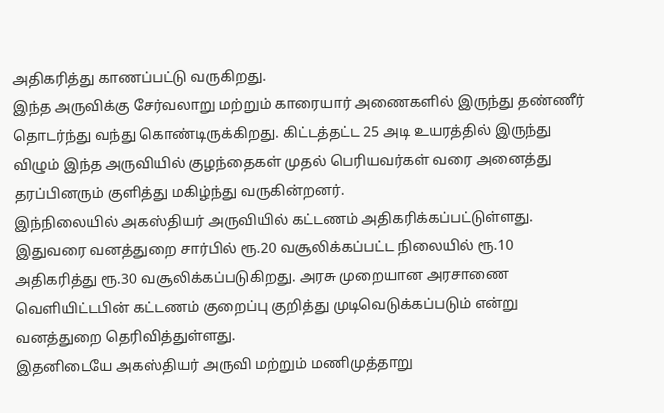அதிகரித்து காணப்பட்டு வருகிறது.
இந்த அருவிக்கு சேர்வலாறு மற்றும் காரையார் அணைகளில் இருந்து தண்ணீர் தொடர்ந்து வந்து கொண்டிருக்கிறது. கிட்டத்தட்ட 25 அடி உயரத்தில் இருந்து விழும் இந்த அருவியில் குழந்தைகள் முதல் பெரியவர்கள் வரை அனைத்து தரப்பினரும் குளித்து மகிழ்ந்து வருகின்றனர்.
இந்நிலையில் அகஸ்தியர் அருவியில் கட்டணம் அதிகரிக்கப்பட்டுள்ளது. இதுவரை வனத்துறை சார்பில் ரூ.20 வசூலிக்கப்பட்ட நிலையில் ரூ.10 அதிகரித்து ரூ.30 வசூலிக்கப்படுகிறது. அரசு முறையான அரசாணை வெளியிட்டபின் கட்டணம் குறைப்பு குறித்து முடிவெடுக்கப்படும் என்று வனத்துறை தெரிவித்துள்ளது.
இதனிடையே அகஸ்தியர் அருவி மற்றும் மணிமுத்தாறு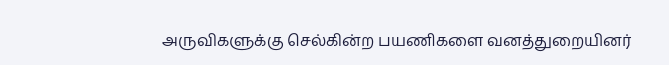அருவிகளுக்கு செல்கின்ற பயணிகளை வனத்துறையினர்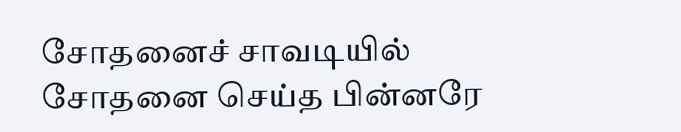சோதனைச் சாவடியில் சோதனை செய்த பின்னரே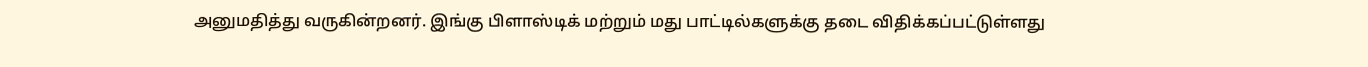அனுமதித்து வருகின்றனர். இங்கு பிளாஸ்டிக் மற்றும் மது பாட்டில்களுக்கு தடை விதிக்கப்பட்டுள்ளது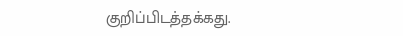குறிப்பிடத்தக்கது.